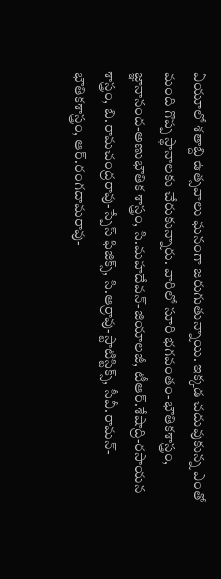ఏయూలో శతాబ్ది ఉత్సవాలు ఘనంగా జరుగుతున్నాయి. ఇక్కడ చదువుకున్న ఎంతో మంది గొప్ప స్థానాలకు చేరుకున్నారు. వారిలో సూరి భగవంతం-భౌతికశాస్త్రం, జ్ఞానానంద-అణుభౌతిక శాస్త్రం, సి.మహదేవన్-జియాలజీ, టీఆర్.శేషాద్రి-రసాయన శాస్త్రం, బి.రామచంద్రరావు-స్పేస్ ఫిజిక్స్, సి.ఆర్రావు-స్టాటిస్టిక్స్, సీవీ.రామన్-భౌతికశాస్త్రం, ఆర్.రంగదామరావు-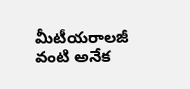మీటీయరాలజీ వంటి అనేక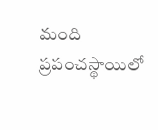మంది ప్రపంచస్థాయిలో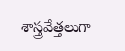శాస్త్రవేత్తలుగా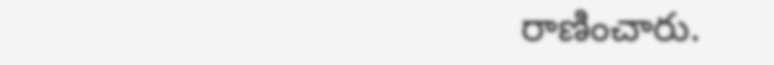రాణించారు.